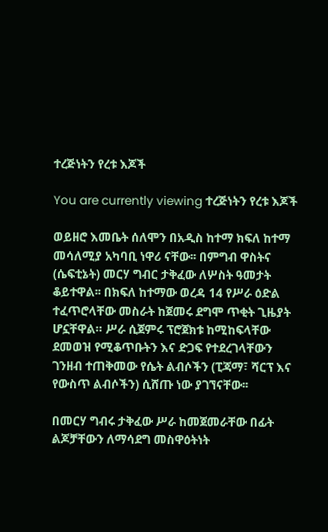ተረጅነትን የረቱ እጆች

You are currently viewing ተረጅነትን የረቱ እጆች

ወይዘሮ እመቤት ሰለሞን በአዲስ ከተማ ክፍለ ከተማ መሳለሚያ አካባቢ ነዋሪ ናቸው፡፡ በምግብ ዋስትና (ሴፍቲኔት) መርሃ ግብር ታቅፈው ለሦስት ዓመታት ቆይተዋል፡፡ በክፍለ ከተማው ወረዳ 14 የሥራ ዕድል ተፈጥሮላቸው መስራት ከጀመሩ ደግሞ ጥቂት ጊዜያት ሆኗቸዋል። ሥራ ሲጀምሩ ፕሮጀክቱ ከሚከፍላቸው ደመወዝ የሚቆጥቡትን እና ድጋፍ የተደረገላቸውን ገንዘብ ተጠቅመው የሴት ልብሶችን (ፒጃማ፣ ሻርፕ እና የውስጥ ልብሶችን) ሲሸጡ ነው ያገኘናቸው፡፡

በመርሃ ግብሩ ታቅፈው ሥራ ከመጀመራቸው በፊት ልጆቻቸውን ለማሳደግ መስዋዕትነት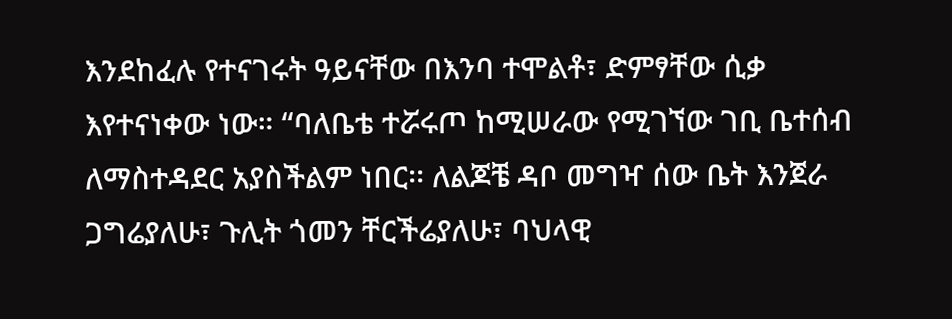እንደከፈሉ የተናገሩት ዓይናቸው በእንባ ተሞልቶ፣ ድምፃቸው ሲቃ እየተናነቀው ነው። “ባለቤቴ ተሯሩጦ ከሚሠራው የሚገኘው ገቢ ቤተሰብ ለማስተዳደር አያስችልም ነበር፡፡ ለልጆቼ ዳቦ መግዣ ሰው ቤት እንጀራ ጋግሬያለሁ፣ ጉሊት ጎመን ቸርችሬያለሁ፣ ባህላዊ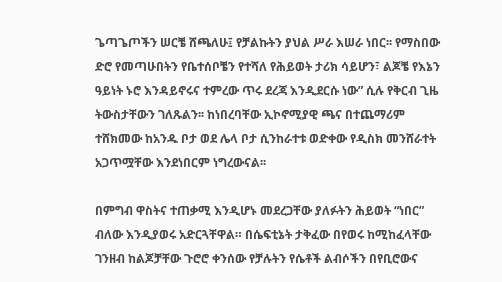ጌጣጌጦችን ሠርቼ ሸጫለሁ፤ የቻልኩትን ያህል ሥራ እሠራ ነበር፡፡ የማስበው ድሮ የመጣሁበትን የቤተሰቦቼን የተሻለ የሕይወት ታሪክ ሳይሆን፣ ልጆቼ የእኔን ዓይነት ኑሮ እንዳይኖሩና ተምረው ጥሩ ደረጃ እንዲደርሱ ነው” ሲሉ የቅርብ ጊዜ ትውስታቸውን ገለጹልን፡፡ ከነበረባቸው ኢኮኖሚያዊ ጫና በተጨማሪም ተሸክመው ከአንዱ ቦታ ወደ ሌላ ቦታ ሲንከራተቱ ወድቀው የዲስክ መንሸራተት አጋጥሟቸው እንደነበርም ነግረውናል፡፡

በምግብ ዋስትና ተጠቃሚ እንዲሆኑ መደረጋቸው ያለፉትን ሕይወት “ነበር” ብለው እንዲያወሩ አድርጓቸዋል። በሴፍቲኔት ታቅፈው በየወሩ ከሚከፈላቸው ገንዘብ ከልጆቻቸው ጉሮሮ ቀንሰው የቻሉትን የሴቶች ልብሶችን በየቢሮውና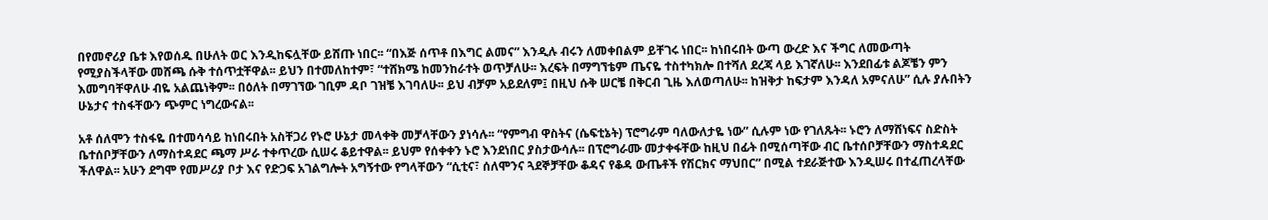በየመኖሪያ ቤቱ እየወሰዱ በሁለት ወር እንዲከፍሏቸው ይሸጡ ነበር፡፡ “በእጅ ሰጥቶ በእግር ልመና” እንዲሉ ብሩን ለመቀበልም ይቸገሩ ነበር፡፡ ከነበሩበት ውጣ ውረድ እና ችግር ለመውጣት የሚያስችላቸው መሸጫ ሱቅ ተሰጥቷቸዋል፡፡ ይህን በተመለከተም፣ “ተሸክሜ ከመንከራተት ወጥቻለሁ፡፡ እረፍት በማግኘቴም ጤናዬ ተስተካክሎ በተሻለ ደረጃ ላይ እገኛለሁ፡፡ እንደበፊቱ ልጆቼን ምን እመግባቸዋለሁ ብዬ አልጨነቅም፡፡ በዕለት በማገኘው ገቢም ዳቦ ገዝቼ እገባለሁ፡፡ ይህ ብቻም አይደለም፤ በዚህ ሱቅ ሠርቼ በቅርብ ጊዜ እለወጣለሁ፡፡ ከዝቅታ ከፍታም እንዳለ አምናለሁ” ሲሉ ያሉበትን ሁኔታና ተስፋቸውን ጭምር ነግረውናል፡፡

አቶ ሰለሞን ተስፋዬ በተመሳሳይ ከነበሩበት አስቸጋሪ የኑሮ ሁኔታ መላቀቅ መቻላቸውን ያነሳሉ፡፡ “የምግብ ዋስትና (ሴፍቲኔት) ፕሮግራም ባለውለታዬ ነው” ሲሉም ነው የገለጹት፡፡ ኑሮን ለማሸነፍና ስድስት ቤተሰቦቻቸውን ለማስተዳደር ጫማ ሥራ ተቀጥረው ሲሠሩ ቆይተዋል፡፡ ይህም የሰቀቀን ኑሮ እንደነበር ያስታውሳሉ፡፡ በፕሮግራሙ መታቀፋቸው ከዚህ በፊት በሚሰጣቸው ብር ቤተሰቦቻቸውን ማስተዳደር ችለዋል፡፡ አሁን ደግሞ የመሥሪያ ቦታ እና የድጋፍ አገልግሎት አግኝተው የግላቸውን “ሲቲና፣ ሰለሞንና ጓደኞቻቸው ቆዳና የቆዳ ውጤቶች የሽርክና ማህበር” በሚል ተደራጅተው እንዲሠሩ በተፈጠረላቸው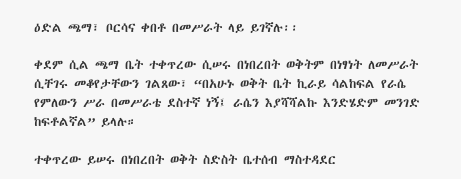ዕድል ጫማ፣ ቦርሳና ቀበቶ በመሥራት ላይ ይገኛሉ፡፡

ቀደም ሲል ጫማ ቤት ተቀጥረው ሲሠሩ በነበረበት ወቅትም በነፃነት ለመሥራት ሲቸገሩ መቆየታቸውን ገልጸው፣ “በአሁኑ ወቅት ቤት ኪራይ ሳልከፍል የራሴ የምለውን ሥራ በመሥራቴ ደስተኛ ነኝ፤ ራሴን እያሻሻልኩ እንድሄድም መንገድ ከፍቶልኛል” ይላሉ።

ተቀጥረው ይሠሩ በነበረበት ወቅት ስድስት ቤተሰብ ማስተዳደር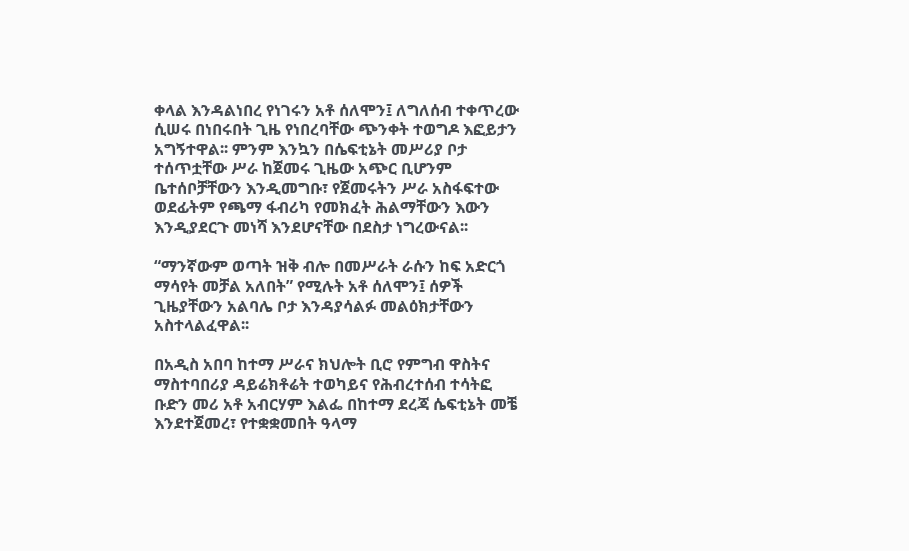ቀላል እንዳልነበረ የነገሩን አቶ ሰለሞን፤ ለግለሰብ ተቀጥረው ሲሠሩ በነበሩበት ጊዜ የነበረባቸው ጭንቀት ተወግዶ እፎይታን አግኝተዋል፡፡ ምንም እንኳን በሴፍቲኔት መሥሪያ ቦታ ተሰጥቷቸው ሥራ ከጀመሩ ጊዜው አጭር ቢሆንም ቤተሰቦቻቸውን እንዲመግቡ፣ የጀመሩትን ሥራ አስፋፍተው ወደፊትም የጫማ ፋብሪካ የመክፈት ሕልማቸውን እውን እንዲያደርጉ መነሻ እንደሆናቸው በደስታ ነግረውናል፡፡

“ማንኛውም ወጣት ዝቅ ብሎ በመሥራት ራሱን ከፍ አድርጎ ማሳየት መቻል አለበት” የሚሉት አቶ ሰለሞን፤ ሰዎች ጊዜያቸውን አልባሌ ቦታ እንዳያሳልፉ መልዕክታቸውን አስተላልፈዋል፡፡

በአዲስ አበባ ከተማ ሥራና ክህሎት ቢሮ የምግብ ዋስትና ማስተባበሪያ ዳይሬክቶሬት ተወካይና የሕብረተሰብ ተሳትፎ ቡድን መሪ አቶ አብርሃም እልፌ በከተማ ደረጃ ሴፍቲኔት መቼ እንደተጀመረ፣ የተቋቋመበት ዓላማ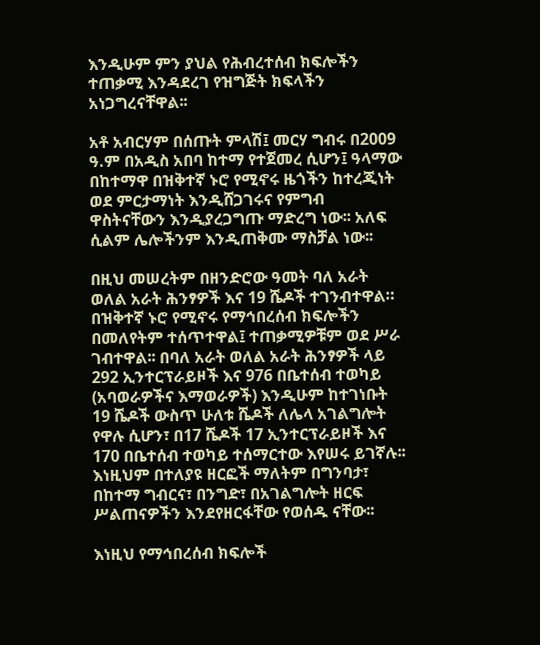እንዲሁም ምን ያህል የሕብረተሰብ ክፍሎችን ተጠቃሚ እንዳደረገ የዝግጅት ክፍላችን አነጋግረናቸዋል፡፡

አቶ አብርሃም በሰጡት ምላሽ፤ መርሃ ግብሩ በ2009 ዓ.ም በአዲስ አበባ ከተማ የተጀመረ ሲሆን፤ ዓላማው በከተማዋ በዝቅተኛ ኑሮ የሚኖሩ ዜጎችን ከተረጂነት ወደ ምርታማነት እንዲሸጋገሩና የምግብ ዋስትናቸውን እንዲያረጋግጡ ማድረግ ነው፡፡ አለፍ ሲልም ሌሎችንም እንዲጠቅሙ ማስቻል ነው፡፡

በዚህ መሠረትም በዘንድሮው ዓመት ባለ አራት ወለል አራት ሕንፃዎች እና 19 ሼዶች ተገንብተዋል። በዝቅተኛ ኑሮ የሚኖሩ የማኅበረሰብ ክፍሎችን በመለየትም ተሰጥተዋል፤ ተጠቃሚዎቹም ወደ ሥራ ገብተዋል፡፡ በባለ አራት ወለል አራት ሕንፃዎች ላይ 292 ኢንተርፕራይዞች እና 976 በቤተሰብ ተወካይ (አባወራዎችና እማወራዎች) እንዲሁም ከተገነቡት 19 ሼዶች ውስጥ ሁለቱ ሼዶች ለሌላ አገልግሎት የዋሉ ሲሆን፣ በ17 ሼዶች 17 ኢንተርፕራይዞች እና 170 በቤተሰብ ተወካይ ተሰማርተው እየሠሩ ይገኛሉ፡፡ እነዚህም በተለያዩ ዘርፎች ማለትም በግንባታ፣ በከተማ ግብርና፣ በንግድ፣ በአገልግሎት ዘርፍ ሥልጠናዎችን እንደየዘርፋቸው የወሰዱ ናቸው፡፡

እነዚህ የማኅበረሰብ ክፍሎች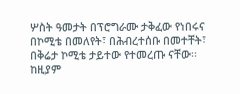ሦስት ዓመታት በፕሮግራሙ ታቅፈው የነበሩና በኮሚቴ በመለየት፣ በሕብረተሰቡ በመተቸት፣ በቅሬታ ኮሚቴ ታይተው የተመረጡ ናቸው፡፡ ከዚያም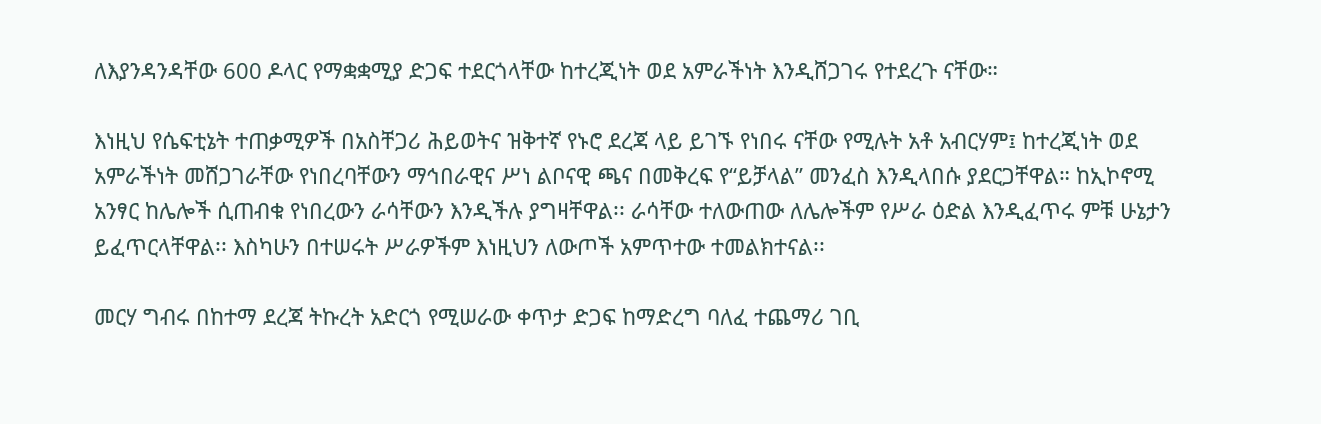ለእያንዳንዳቸው 600 ዶላር የማቋቋሚያ ድጋፍ ተደርጎላቸው ከተረጂነት ወደ አምራችነት እንዲሸጋገሩ የተደረጉ ናቸው።

እነዚህ የሴፍቲኔት ተጠቃሚዎች በአስቸጋሪ ሕይወትና ዝቅተኛ የኑሮ ደረጃ ላይ ይገኙ የነበሩ ናቸው የሚሉት አቶ አብርሃም፤ ከተረጂነት ወደ አምራችነት መሸጋገራቸው የነበረባቸውን ማኅበራዊና ሥነ ልቦናዊ ጫና በመቅረፍ የ“ይቻላል” መንፈስ እንዲላበሱ ያደርጋቸዋል። ከኢኮኖሚ አንፃር ከሌሎች ሲጠብቁ የነበረውን ራሳቸውን እንዲችሉ ያግዛቸዋል፡፡ ራሳቸው ተለውጠው ለሌሎችም የሥራ ዕድል እንዲፈጥሩ ምቹ ሁኔታን ይፈጥርላቸዋል፡፡ እስካሁን በተሠሩት ሥራዎችም እነዚህን ለውጦች አምጥተው ተመልክተናል፡፡

መርሃ ግብሩ በከተማ ደረጃ ትኩረት አድርጎ የሚሠራው ቀጥታ ድጋፍ ከማድረግ ባለፈ ተጨማሪ ገቢ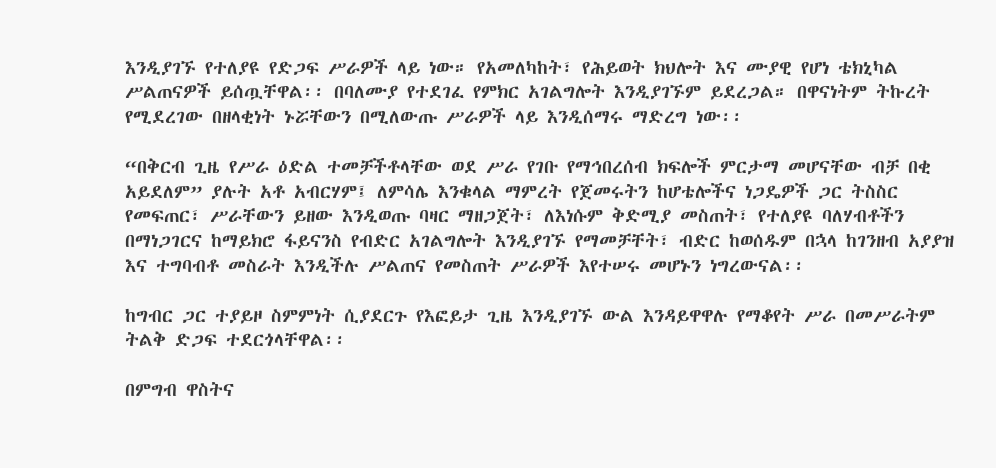እንዲያገኙ የተለያዩ የድጋፍ ሥራዎች ላይ ነው። የአመለካከት፣ የሕይወት ክህሎት እና ሙያዊ የሆነ ቴክኒካል ሥልጠናዎች ይሰጧቸዋል፡፡ በባለሙያ የተደገፈ የምክር አገልግሎት እንዲያገኙም ይደረጋል። በዋናነትም ትኩረት የሚደረገው በዘላቂነት ኑሯቸውን በሚለውጡ ሥራዎች ላይ እንዲሰማሩ ማድረግ ነው፡፡

“በቅርብ ጊዜ የሥራ ዕድል ተመቻችቶላቸው ወደ ሥራ የገቡ የማኅበረሰብ ክፍሎች ምርታማ መሆናቸው ብቻ በቂ አይደለም” ያሉት አቶ አብርሃም፤ ለምሳሌ እንቁላል ማምረት የጀመሩትን ከሆቴሎችና ነጋዴዎች ጋር ትስስር የመፍጠር፣ ሥራቸውን ይዘው እንዲወጡ ባዛር ማዘጋጀት፣ ለእነሱም ቅድሚያ መስጠት፣ የተለያዩ ባለሃብቶችን በማነጋገርና ከማይክሮ ፋይናንስ የብድር አገልግሎት እንዲያገኙ የማመቻቸት፣ ብድር ከወሰዱም በኋላ ከገንዘብ አያያዝ እና ተግባብቶ መስራት እንዲችሉ ሥልጠና የመስጠት ሥራዎች እየተሠሩ መሆኑን ነግረውናል፡፡

ከግብር ጋር ተያይዞ ስምምነት ሲያደርጉ የእፎይታ ጊዜ እንዲያገኙ ውል እንዳይዋዋሉ የማቆየት ሥራ በመሥራትም ትልቅ ድጋፍ ተደርጎላቸዋል፡፡

በምግብ ዋስትና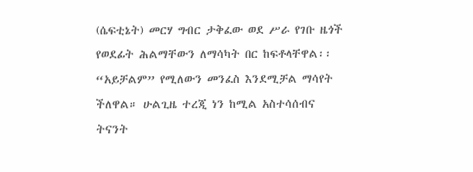(ሴፍቲኔት) መርሃ ግብር ታቅፈው ወደ ሥራ የገቡ ዜጎች የወደፊት ሕልማቸውን ለማሳካት በር ከፍቶላቸዋል፡፡ “አይቻልም” የሚለውን መንፈስ እንደሚቻል ማሳየት ችለዋል። ሁልጊዜ ተረጂ ነን ከሚል አስተሳሰብና ትናንት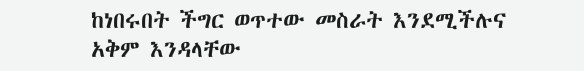ከነበሩበት ችግር ወጥተው መስራት እንደሚችሉና አቅም እንዳላቸው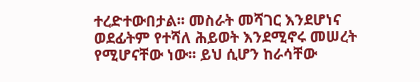ተረድተውበታል፡፡ መስራት መሻገር እንደሆነና ወደፊትም የተሻለ ሕይወት እንደሚኖሩ መሠረት የሚሆናቸው ነው፡፡ ይህ ሲሆን ከራሳቸው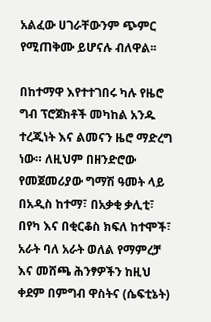አልፈው ሀገራቸውንም ጭምር የሚጠቅሙ ይሆናሉ ብለዋል፡፡

በከተማዋ እየተተገበሩ ካሉ የዜሮ ግብ ፕሮጀክቶች መካከል አንዱ ተረጂነት እና ልመናን ዜሮ ማድረግ ነው። ለዚህም በዘንድሮው የመጀመሪያው ግማሽ ዓመት ላይ በአዲስ ከተማ፣ በአቃቂ ቃሊቲ፣ በየካ እና በቂርቆስ ክፍለ ከተሞች፣ አራት ባለ አራት ወለል የማምረቻ እና መሸጫ ሕንፃዎችን ከዚህ ቀደም በምግብ ዋስትና (ሴፍቲኔት)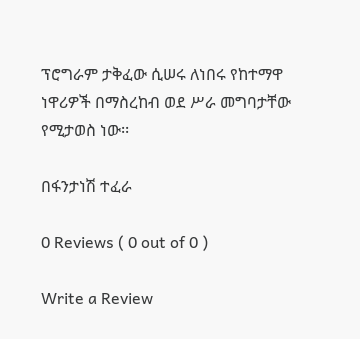ፕሮግራም ታቅፈው ሲሠሩ ለነበሩ የከተማዋ ነዋሪዎች በማስረከብ ወደ ሥራ መግባታቸው የሚታወስ ነው፡፡

በፋንታነሽ ተፈራ

0 Reviews ( 0 out of 0 )

Write a Review